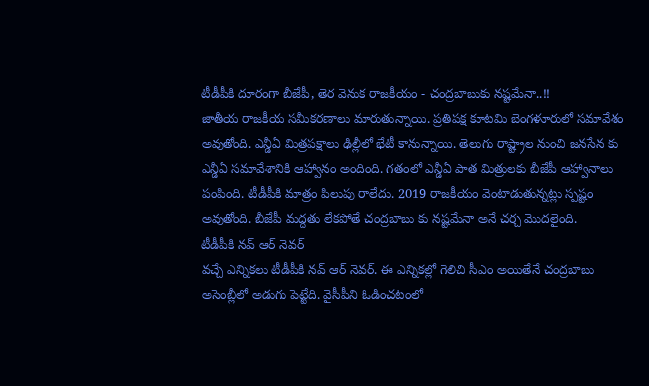టీడీపీకి దూరంగా బీజేపీ, తెర వెనుక రాజకీయం - చంద్రబాబుకు నష్టమేనా..!!
జాతీయ రాజకీయ సమీకరణాలు మారుతున్నాయి. ప్రతిపక్ష కూటమి బెంగళూరులో సమావేశం అవుతోంది. ఎన్డీఏ మిత్రపక్షాలు ఢిల్లీలో భేటీ కానున్నాయి. తెలుగు రాష్ట్రాల నుంచి జనసేన కు ఎన్డీఏ సమావేశానికి ఆహ్వానం అందింది. గతంలో ఎన్డీఏ పాత మిత్రులకు బీజేపీ ఆహ్వానాలు పంపింది. టీడీపీకి మాత్రం పిలుపు రాలేదు. 2019 రాజకీయం వెంటాడుతున్నట్లు స్పష్టం అవుతోంది. బీజేపీ మద్దతు లేకపోతే చంద్రబాబు కు నష్టమేనా అనే చర్చ మొదలైంది.
టీడీపీకి నవ్ ఆర్ నెవర్
వచ్చే ఎన్నికలు టీడీపీకి నవ్ ఆర్ నెవర్. ఈ ఎన్నికల్లో గెలిచి సీఎం అయితేనే చంద్రబాబు అసెంబ్లీలో అడుగు పెట్టేది. వైసీపీని ఓడించటంలో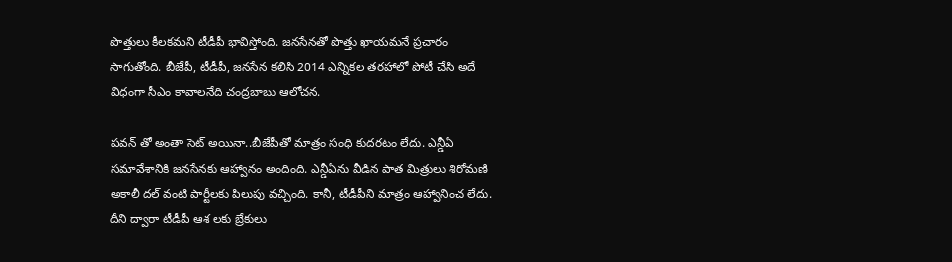పొత్తులు కీలకమని టీడీపీ భావిస్తోంది. జనసేనతో పొత్తు ఖాయమనే ప్రచారం సాగుతోంది. బీజేపీ, టీడీపీ, జనసేన కలిసి 2014 ఎన్నికల తరహాలో పోటీ చేసి అదే విధంగా సీఎం కావాలనేది చంద్రబాబు ఆలోచన.

పవన్ తో అంతా సెట్ అయినా..బీజేపీతో మాత్రం సంధి కుదరటం లేదు. ఎన్డీఏ సమావేశానికి జనసేనకు ఆహ్వానం అందింది. ఎన్డీఏను వీడిన పాత మిత్రులు శిరోమణి అకాలీ దల్ వంటి పార్టీలకు పిలుపు వచ్చింది. కానీ, టీడీపీని మాత్రం ఆహ్వానించ లేదు. దీని ద్వారా టీడీపీ ఆశ లకు బ్రేకులు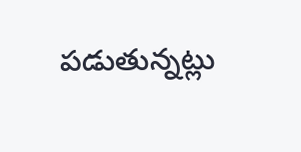పడుతున్నట్లు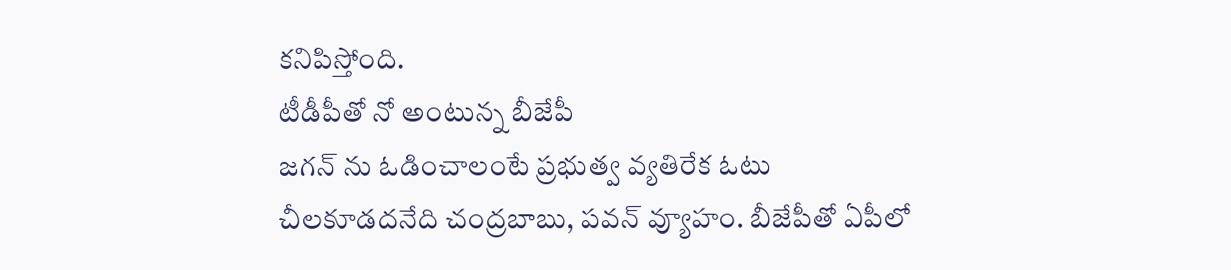కనిపిస్తోంది.
టీడీపీతో నో అంటున్న బీజేపీ
జగన్ ను ఓడించాలంటే ప్రభుత్వ వ్యతిరేక ఓటు చీలకూడదనేది చంద్రబాబు, పవన్ వ్యూహం. బీజేపీతో ఏపీలో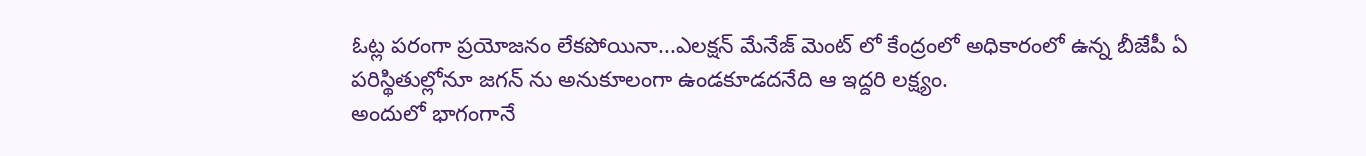ఓట్ల పరంగా ప్రయోజనం లేకపోయినా...ఎలక్షన్ మేనేజ్ మెంట్ లో కేంద్రంలో అధికారంలో ఉన్న బీజేపీ ఏ పరిస్థితుల్లోనూ జగన్ ను అనుకూలంగా ఉండకూడదనేది ఆ ఇద్దరి లక్ష్యం.
అందులో భాగంగానే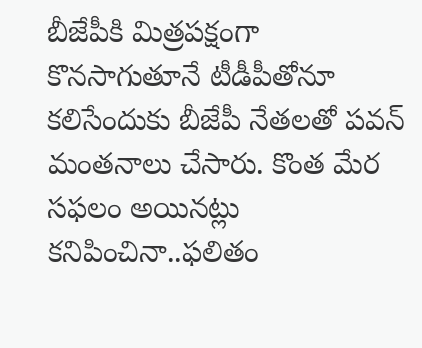బీజేపీకి మిత్రపక్షంగా కొనసాగుతూనే టీడీపీతోనూ కలిసేందుకు బీజేపీ నేతలతో పవన్ మంతనాలు చేసారు. కొంత మేర సఫలం అయినట్లు కనిపించినా..ఫలితం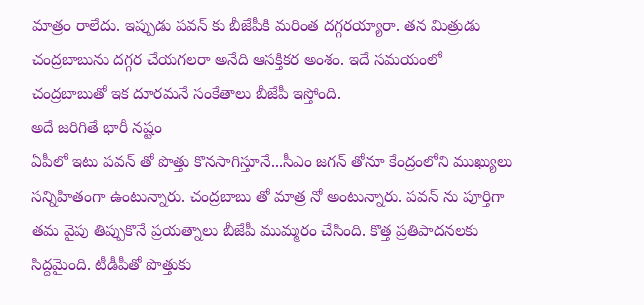మాత్రం రాలేదు. ఇప్పుడు పవన్ కు బీజేపీకి మరింత దగ్గరయ్యారా. తన మిత్రుడు చంద్రబాబును దగ్గర చేయగలరా అనేది ఆసక్తికర అంశం. ఇదే సమయంలో చంద్రబాబుతో ఇక దూరమనే సంకేతాలు బీజేపీ ఇస్తోంది.
అదే జరిగితే భారీ నష్టం
ఏపీలో ఇటు పవన్ తో పొత్తు కొనసాగిస్తూనే...సీఎం జగన్ తోనూ కేంద్రంలోని ముఖ్యులు సన్నిహితంగా ఉంటున్నారు. చంద్రబాబు తో మాత్ర నో అంటున్నారు. పవన్ ను పూర్తిగా తమ వైపు తిప్పుకొనే ప్రయత్నాలు బీజేపీ ముమ్మరం చేసింది. కొత్త ప్రతిపాదనలకు సిద్దమైంది. టీడీపీతో పొత్తుకు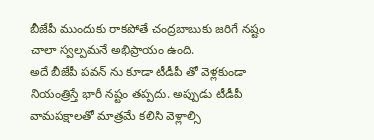బీజేపీ ముందుకు రాకపోతే చంద్రబాబుకు జరిగే నష్టం చాలా స్వల్పమనే అభిప్రాయం ఉంది.
అదే బీజేపీ పవన్ ను కూడా టీడీపీ తో వెళ్లకుండా నియంత్రిస్తే భారీ నష్టం తప్పదు. అప్పుడు టీడీపీ వామపక్షాలతో మాత్రమే కలిసి వెళ్లాల్సి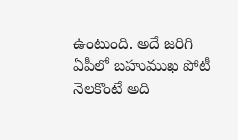ఉంటుంది. అదే జరిగి ఏపీలో బహుముఖ పోటీ నెలకొంటే అది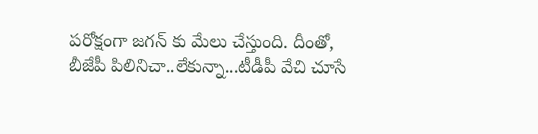పరోక్షంగా జగన్ కు మేలు చేస్తుంది. దీంతో, బీజేపీ పిలినిచా..లేకున్నా...టీడీపీ వేచి చూసే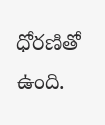ధోరణితో ఉంది.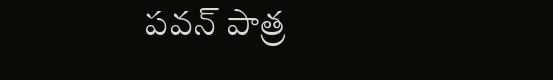పవన్ పాత్ర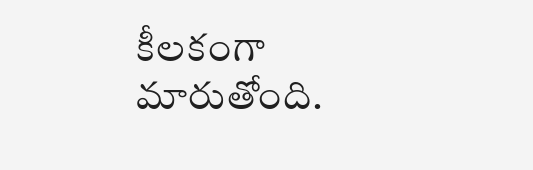కీలకంగా మారుతోంది.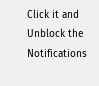Click it and Unblock the Notifications